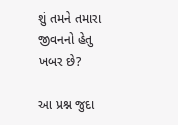શું તમને તમારા જીવનનો હેતુ ખબર છે?

આ પ્રશ્ન જુદા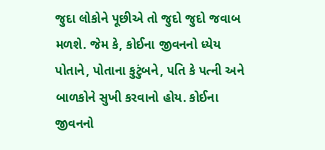જુદા લોકોને પૂછીએ તો જુદો જુદો જવાબ મળશે. જેમ કે, કોઈના જીવનનો ધ્યેય પોતાને, પોતાના કુટુંબને, પતિ કે પત્ની અને બાળકોને સુખી કરવાનો હોય. કોઈના જીવનનો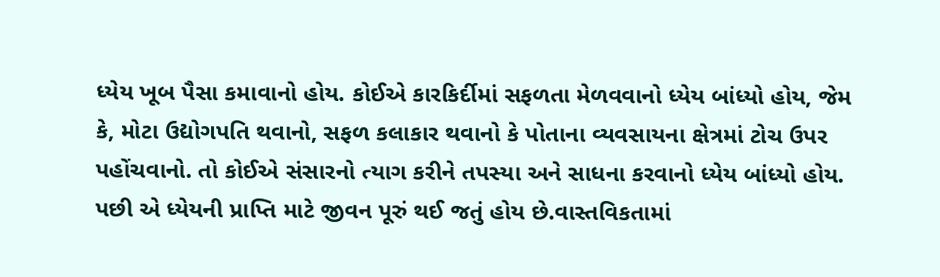ધ્યેય ખૂબ પૈસા કમાવાનો હોય. કોઈએ કારકિર્દીમાં સફળતા મેળવવાનો ધ્યેય બાંધ્યો હોય, જેમ કે, મોટા ઉદ્યોગપતિ થવાનો, સફળ કલાકાર થવાનો કે પોતાના વ્યવસાયના ક્ષેત્રમાં ટોચ ઉપર પહોંચવાનો. તો કોઈએ સંસારનો ત્યાગ કરીને તપસ્યા અને સાધના કરવાનો ધ્યેય બાંધ્યો હોય. પછી એ ધ્યેયની પ્રાપ્તિ માટે જીવન પૂરું થઈ જતું હોય છે.વાસ્તવિકતામાં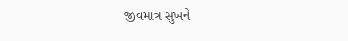જીવમાત્ર સુખને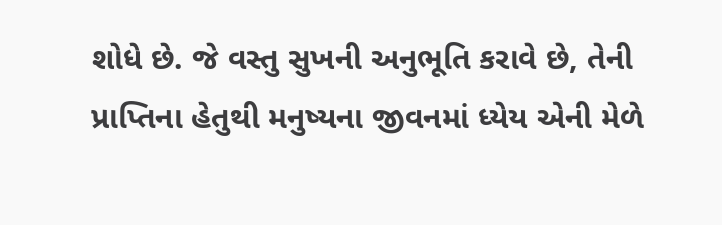શોધે છે. જે વસ્તુ સુખની અનુભૂતિ કરાવે છે, તેની પ્રાપ્તિના હેતુથી મનુષ્યના જીવનમાં ધ્યેય એની મેળે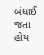બંધાઈ જતા હોય